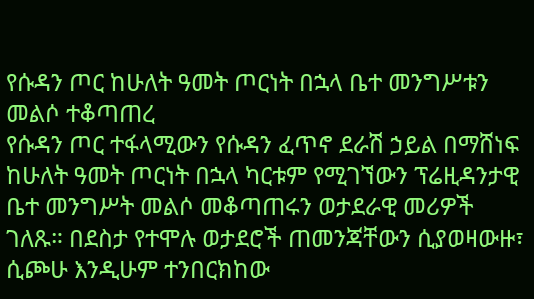የሱዳን ጦር ከሁለት ዓመት ጦርነት በኋላ ቤተ መንግሥቱን መልሶ ተቆጣጠረ
የሱዳን ጦር ተፋላሚውን የሱዳን ፈጥኖ ደራሽ ኃይል በማሸነፍ ከሁለት ዓመት ጦርነት በኋላ ካርቱም የሚገኘውን ፕሬዚዳንታዊ ቤተ መንግሥት መልሶ መቆጣጠሩን ወታደራዊ መሪዎች ገለጹ። በደስታ የተሞሉ ወታደሮች ጠመንጃቸውን ሲያወዛውዙ፣ ሲጮሁ እንዲሁም ተንበርክከው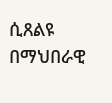ሲጸልዩ በማህበራዊ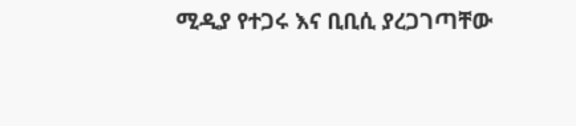ሚዲያ የተጋሩ እና ቢቢሲ ያረጋገጣቸው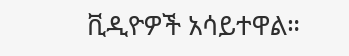ቪዲዮዎች አሳይተዋል።